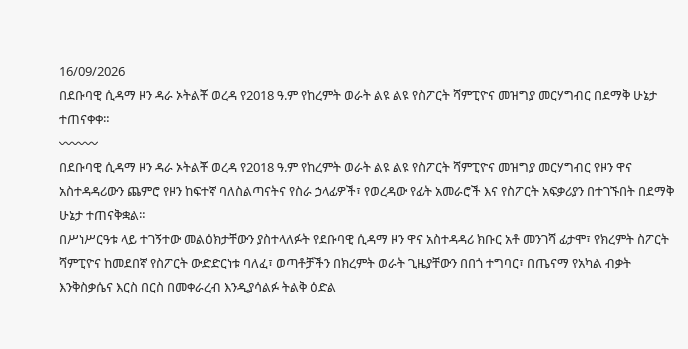16/09/2026
በደቡባዊ ሲዳማ ዞን ዳራ ኦትልቾ ወረዳ የ2018 ዓ.ም የከረምት ወራት ልዩ ልዩ የስፖርት ሻምፒዮና መዝግያ መርሃግብር በደማቅ ሁኔታ ተጠናቀቀ።
〰〰〰
በደቡባዊ ሲዳማ ዞን ዳራ ኦትልቾ ወረዳ የ2018 ዓ.ም የከረምት ወራት ልዩ ልዩ የስፖርት ሻምፒዮና መዝግያ መርሃግብር የዞን ዋና አስተዳዳሪውን ጨምሮ የዞን ከፍተኛ ባለስልጣናትና የስራ ኃላፊዎች፣ የወረዳው የፊት አመራሮች እና የስፖርት አፍቃሪያን በተገኙበት በደማቅ ሁኔታ ተጠናቅቋል።
በሥነሥርዓቱ ላይ ተገኝተው መልዕክታቸውን ያስተላለፉት የደቡባዊ ሲዳማ ዞን ዋና አስተዳዳሪ ክቡር አቶ መንገሻ ፊታሞ፣ የክረምት ስፖርት ሻምፒዮና ከመደበኛ የስፖርት ውድድርነቱ ባለፈ፣ ወጣቶቻችን በክረምት ወራት ጊዜያቸውን በበጎ ተግባር፣ በጤናማ የአካል ብቃት እንቅስቃሴና እርስ በርስ በመቀራረብ እንዲያሳልፉ ትልቅ ዕድል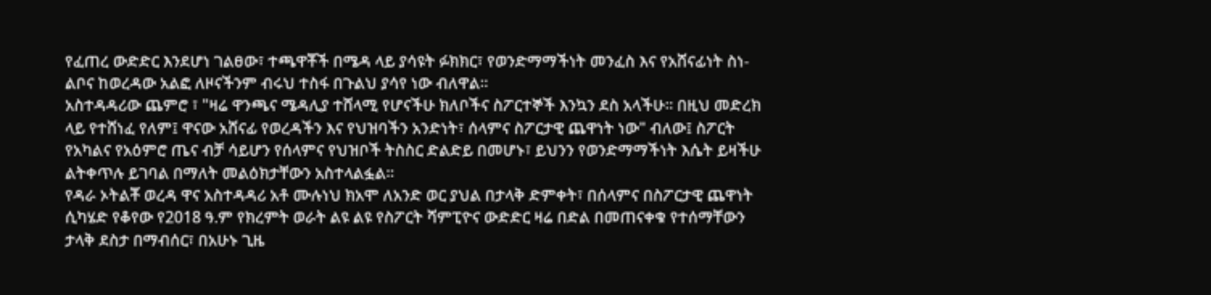የፈጠረ ውድድር እንደሆነ ገልፀው፣ ተጫዋቾች በሜዳ ላይ ያሳዩት ፉክክር፣ የወንድማማችነት መንፈስ እና የአሸናፊነት ስነ-ልቦና ከወረዳው አልፎ ለዞናችንም ብሩህ ተስፋ በጉልህ ያሳየ ነው ብለዋል።
አስተዳዳሪው ጨምሮ ፣ "ዛሬ ዋንጫና ሜዳሊያ ተሸላሚ የሆናችሁ ክለቦችና ስፖርተኞች እንኳን ደስ አላችሁ። በዚህ መድረክ ላይ የተሸነፈ የለም፤ ዋናው አሸናፊ የወረዳችን እና የህዝባችን አንድነት፣ ሰላምና ስፖርታዊ ጨዋነት ነው" ብለው፤ ስፖርት የአካልና የአዕምሮ ጤና ብቻ ሳይሆን የሰላምና የህዝቦች ትስስር ድልድይ በመሆኑ፣ ይህንን የወንድማማችነት እሴት ይዛችሁ ልትቀጥሉ ይገባል በማለት መልዕክታቸውን አስተላልፏል።
የዳራ ኦትልቾ ወረዳ ዋና አስተዳዳሪ አቶ ሙሉነህ ክአሞ ለአንድ ወር ያህል በታላቅ ድምቀት፣ በሰላምና በስፖርታዊ ጨዋነት ሲካሄድ የቆየው የ2018 ዓ.ም የክረምት ወራት ልዩ ልዩ የስፖርት ሻምፒዮና ውድድር ዛሬ በድል በመጠናቀቁ የተሰማቸውን ታላቅ ደስታ በማብሰር፣ በአሁኑ ጊዜ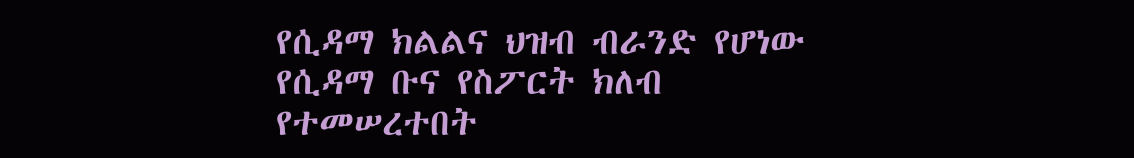የሲዳማ ክልልና ህዝብ ብራንድ የሆነው የሲዳማ ቡና የስፖርት ክለብ የተመሠረተበት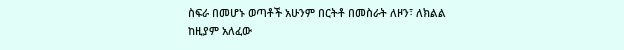ስፍራ በመሆኑ ወጣቶች አሁንም በርትቶ በመስራት ለዞን፣ ለክልል ከዚያም አለፈው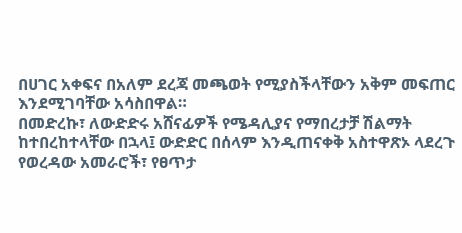በሀገር አቀፍና በአለም ደረጃ መጫወት የሚያስችላቸውን አቅም መፍጠር እንደሚገባቸው አሳስበዋል።
በመድረኩ፣ ለውድድሩ አሸናፊዎች የሜዳሊያና የማበረታቻ ሽልማት ከተበረከተላቸው በኋላ፤ ውድድር በሰላም እንዲጠናቀቅ አስተዋጽኦ ላደረጉ የወረዳው አመራሮች፣ የፀጥታ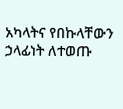አካላትና የበኩላቸውን ኃላፊነት ለተወጡ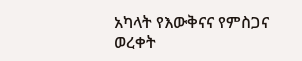አካላት የእውቅናና የምስጋና ወረቀት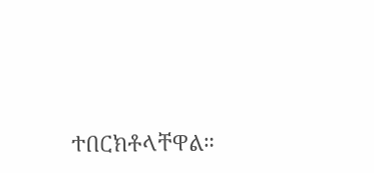ተበርክቶላቸዋል።